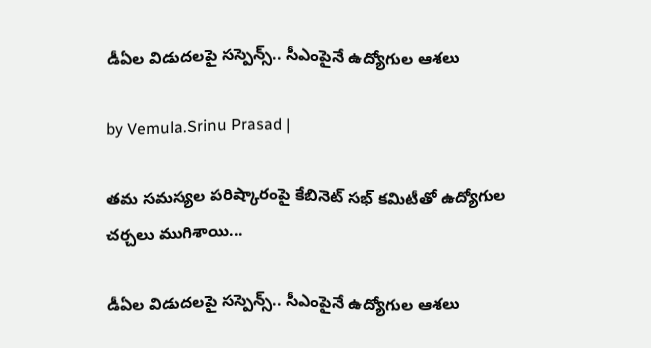డీఏల విడుదలపై సస్పెన్స్.. సీఎంపైనే ఉద్యోగుల ఆశలు

by Vemula.Srinu Prasad |

తమ సమస్యల పరిష్కారంపై కేబినెట్ సభ్ కమిటీతో ఉద్యోగుల చర్చలు ముగిశాయి...

డీఏల విడుదలపై సస్పెన్స్.. సీఎంపైనే ఉద్యోగుల ఆశలు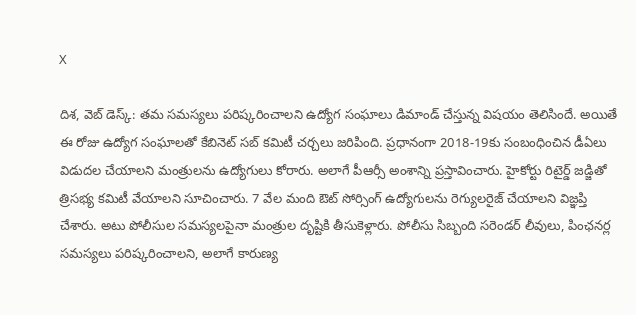X

దిశ, వెబ్ డెస్క్: తమ సమస్యలు పరిష్కరించాలని ఉద్యోగ సంఘాలు డిమాండ్ చేస్తున్న విషయం తెలిసిందే. అయితే ఈ రోజు ఉద్యోగ సంఘాలతో కేబినెట్ సబ్ కమిటీ చర్చలు జరిపింది. ప్రధానంగా 2018-19కు సంబంధించిన డీఏలు విడుదల చేయాలని మంత్రులను ఉద్యోగులు కోరారు. అలాగే పీఆర్సీ అంశాన్ని ప్రస్తావించారు. హైకోర్టు రిటైర్డ్ జడ్జితో త్రిసభ్య కమిటీ వేయాలని సూచించారు. 7 వేల మంది ఔట్ సోర్సింగ్ ఉద్యోగులను రెగ్యులరైజ్ చేయాలని విజ్ఞప్తి చేశారు. అటు పోలీసుల సమస్యలపైనా మంత్రుల దృష్టికి తీసుకెళ్లారు. పోలీసు సిబ్బంది సరెండర్ లీవులు, పింఛనర్ల సమస్యలు పరిష్కరించాలని, అలాగే కారుణ్య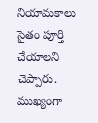నియామకాలు సైతం పూర్తి చేయాలని చెప్పారు. ముఖ్యంగా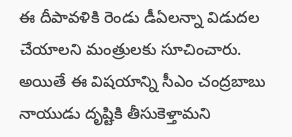ఈ దీపావళికి రెండు డీఏలన్నా విడుదల చేయాలని మంత్రులకు సూచించారు. అయితే ఈ విషయాన్ని సీఎం చంద్రబాబు నాయుడు దృష్టికి తీసుకెళ్తామని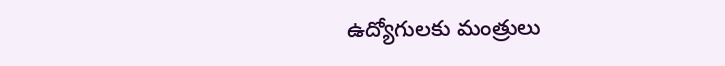ఉద్యోగులకు మంత్రులు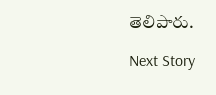తెలిపారు.

Next Story